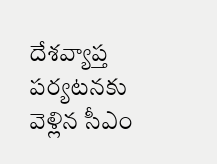దేశవ్యాప్త పర్యటనకు వెళ్లిన సీఎం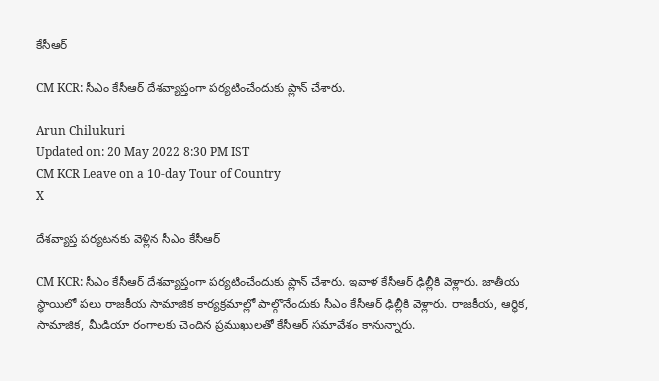కేసీఆర్‌

CM KCR: సీఎం కేసీఆర్ దేశవ్యాప్తంగా పర్యటించేందుకు ప్లాన్ చేశారు.

Arun Chilukuri
Updated on: 20 May 2022 8:30 PM IST
CM KCR Leave on a 10-day Tour of Country
X

దేశవ్యాప్త పర్యటనకు వెళ్లిన సీఎం కేసీఆర్‌

CM KCR: సీఎం కేసీఆర్ దేశవ్యాప్తంగా పర్యటించేందుకు ప్లాన్ చేశారు. ఇవాళ కేసీఆర్ ఢిల్లీకి వెళ్లారు. జాతీయ స్థాయిలో పలు రాజకీయ సామాజిక కార్యక్రమాల్లో పాల్గొనేందుకు సీఎం కేసీఆర్ ఢిల్లీకి వెళ్లారు. రాజకీయ, ఆర్థిక, సామాజిక, మీడియా రంగాలకు చెందిన ప్రముఖులతో కేసీఆర్ సమావేశం కానున్నారు.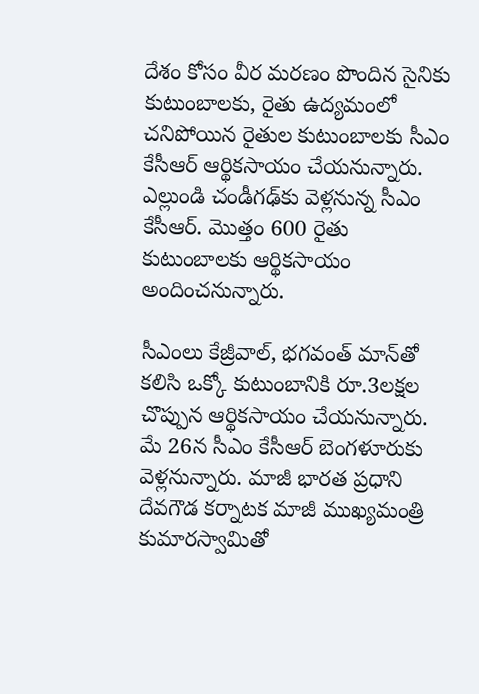దేశం కోసం వీర మరణం పొందిన సైనికు కుటుంబాలకు, రైతు ఉద్యమంలో చనిపోయిన రైతుల కుటుంబాలకు సీఎం కేసీఆర్ ఆర్థికసాయం చేయనున్నారు. ఎల్లుండి చండీగఢ్‌కు వెళ్లనున్న సీఎం కేసీఆర్. మొత్తం 600 రైతు కుటుంబాలకు ఆర్థికసాయం అందించనున్నారు.

సీఎంలు కేజ్రీవాల్, భగవంత్ మాన్‌తో కలిసి ఒక్కో కుటుంబానికి రూ.3లక్షల చొప్పున ఆర్థికసాయం చేయనున్నారు. మే 26న సీఎం కేసీఆర్ బెంగళూరుకు వెళ్లనున్నారు. మాజీ భారత ప్రధాని దేవగౌడ కర్నాటక మాజీ ముఖ్యమంత్రి కుమారస్వామితో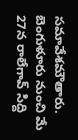సమావేశమౌతారు. బెంగుళూరు నుంచి మే 27న రాలేగావ్ సిద్ది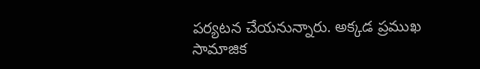పర్యటన చేయనున్నారు. అక్కడ ప్రముఖ సామాజిక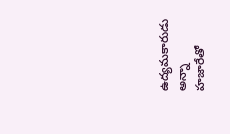ఉద్యమకారుడు అన్నా హజారేతో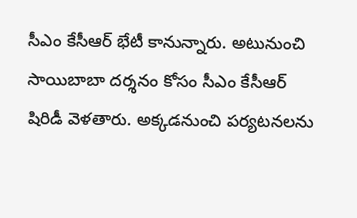సీఎం కేసీఆర్ భేటీ కానున్నారు. అటునుంచి సాయిబాబా దర్శనం కోసం సీఎం కేసీఆర్ షిరిడీ వెళతారు. అక్కడనుంచి పర్యటనలను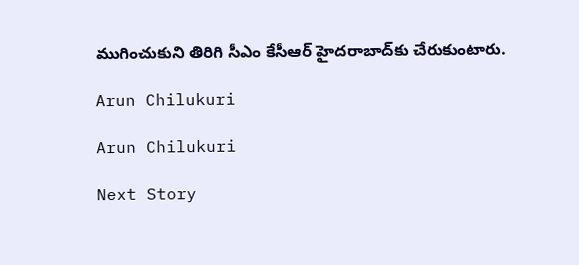ముగించుకుని తిరిగి సీఎం కేసీఆర్ హైదరాబాద్‌కు చేరుకుంటారు.

Arun Chilukuri

Arun Chilukuri

Next Story